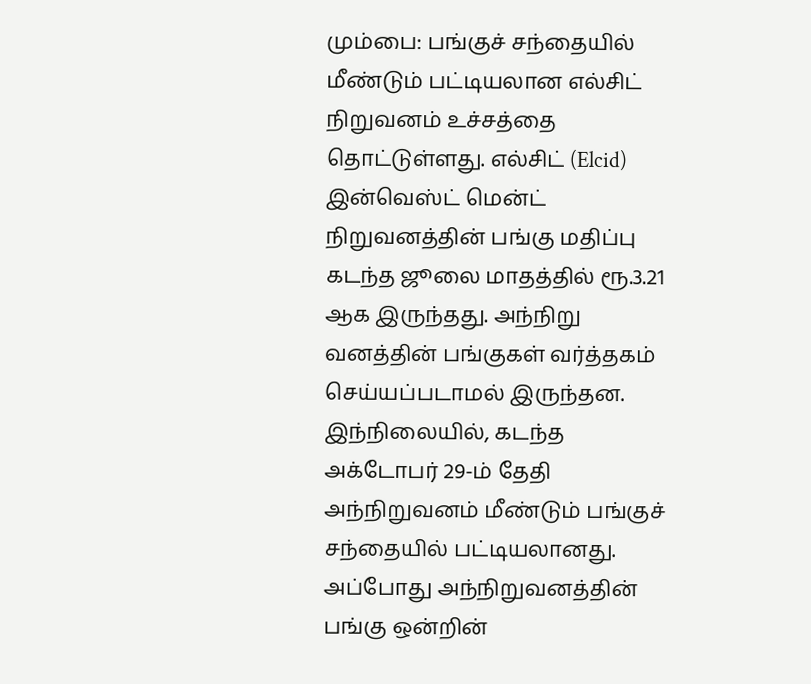மும்பை: பங்குச் சந்தையில் மீண்டும் பட்டியலான எல்சிட் நிறுவனம் உச்சத்தை தொட்டுள்ளது. எல்சிட் (Elcid) இன்வெஸ்ட் மென்ட் நிறுவனத்தின் பங்கு மதிப்பு கடந்த ஜூலை மாதத்தில் ரூ.3.21 ஆக இருந்தது. அந்நிறு வனத்தின் பங்குகள் வர்த்தகம் செய்யப்படாமல் இருந்தன.
இந்நிலையில், கடந்த அக்டோபர் 29-ம் தேதி அந்நிறுவனம் மீண்டும் பங்குச் சந்தையில் பட்டியலானது. அப்போது அந்நிறுவனத்தின் பங்கு ஒன்றின்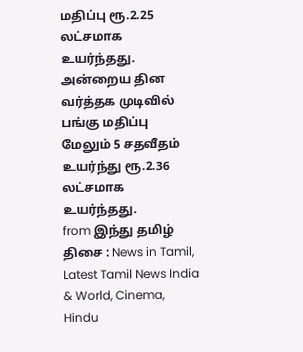மதிப்பு ரூ.2.25 லட்சமாக உயர்ந்தது. அன்றைய தின வர்த்தக முடிவில் பங்கு மதிப்பு மேலும் 5 சதவீதம் உயர்ந்து ரூ.2.36 லட்சமாக உயர்ந்தது.
from இந்து தமிழ் திசை : News in Tamil, Latest Tamil News India & World, Cinema, Hindu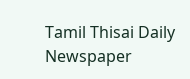Tamil Thisai Daily Newspaper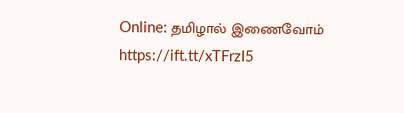Online: தமிழால் இணைவோம் https://ift.tt/xTFrzI5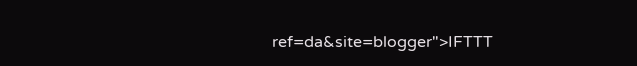ref=da&site=blogger">IFTTT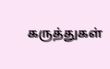கருத்துகள்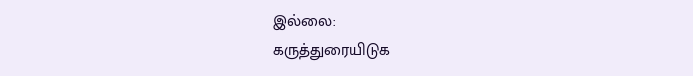இல்லை:
கருத்துரையிடுக